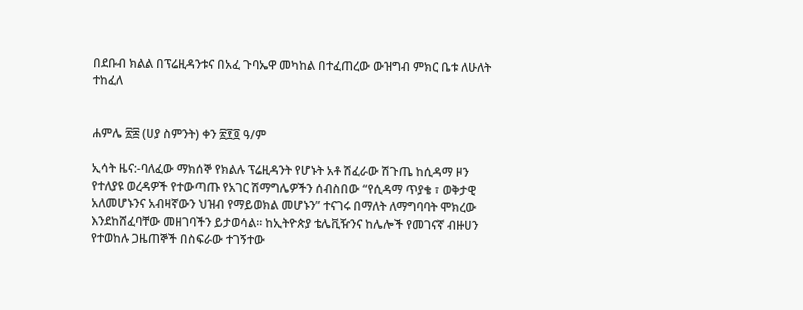በደቡብ ክልል በፕሬዚዳንቱና በአፈ ጉባኤዋ መካከል በተፈጠረው ውዝግብ ምክር ቤቱ ለሁለት ተከፈለ


ሐምሌ ፳፰ (ሀያ ስምንት) ቀን ፳፻፬ ዓ/ም

ኢሳት ዜና:-ባለፈው ማክሰኞ የክልሉ ፕሬዚዳንት የሆኑት አቶ ሽፈራው ሽጉጤ ከሲዳማ ዞን የተለያዩ ወረዳዎች የተውጣጡ የአገር ሽማግሌዎችን ሰብስበው “የሲዳማ ጥያቄ ፣ ወቅታዊ አለመሆኑንና አብዛኛውን ህዝብ የማይወክል መሆኑን” ተናገሩ በማለት ለማግባባት ሞክረው እንደከሸፈባቸው መዘገባችን ይታወሳል። ከኢትዮጵያ ቴሌቪዥንና ከሌሎች የመገናኛ ብዙሀን የተወከሉ ጋዜጠኞች በስፍራው ተገኝተው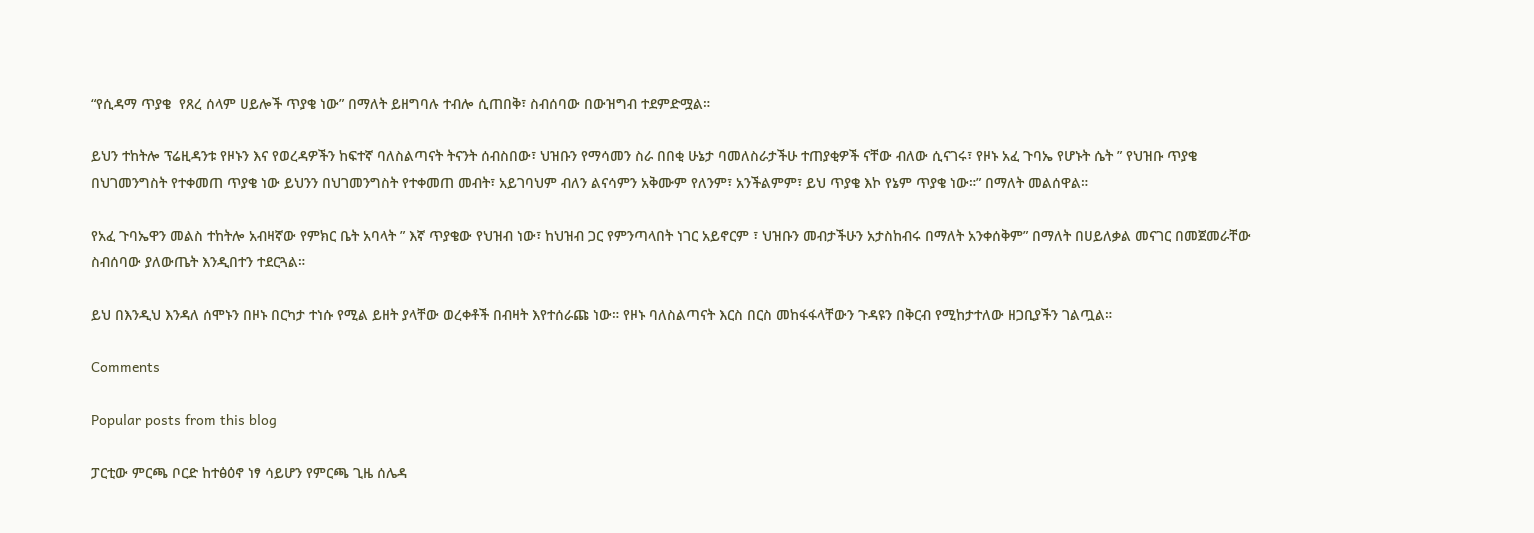“የሲዳማ ጥያቄ  የጸረ ሰላም ሀይሎች ጥያቄ ነው” በማለት ይዘግባሉ ተብሎ ሲጠበቅ፣ ስብሰባው በውዝግብ ተደምድሟል።

ይህን ተከትሎ ፕሬዚዳንቱ የዞኑን እና የወረዳዎችን ከፍተኛ ባለስልጣናት ትናንት ሰብስበው፣ ህዝቡን የማሳመን ስራ በበቂ ሁኔታ ባመለስራታችሁ ተጠያቂዎች ናቸው ብለው ሲናገሩ፣ የዞኑ አፈ ጉባኤ የሆኑት ሴት ” የህዝቡ ጥያቄ በህገመንግስት የተቀመጠ ጥያቄ ነው ይህንን በህገመንግስት የተቀመጠ መብት፣ አይገባህም ብለን ልናሳምን አቅሙም የለንም፣ አንችልምም፣ ይህ ጥያቄ እኮ የኔም ጥያቄ ነው።” በማለት መልሰዋል።

የአፈ ጉባኤዋን መልስ ተከትሎ አብዛኛው የምክር ቤት አባላት ” እኛ ጥያቄው የህዝብ ነው፣ ከህዝብ ጋር የምንጣላበት ነገር አይኖርም ፣ ህዝቡን መብታችሁን አታስከብሩ በማለት አንቀሰቅም” በማለት በሀይለቃል መናገር በመጀመራቸው ስብሰባው ያለውጤት እንዲበተን ተደርጓል።

ይህ በእንዲህ እንዳለ ሰሞኑን በዞኑ በርካታ ተነሱ የሚል ይዘት ያላቸው ወረቀቶች በብዛት እየተሰራጩ ነው። የዞኑ ባለስልጣናት እርስ በርስ መከፋፋላቸውን ጉዳዩን በቅርብ የሚከታተለው ዘጋቢያችን ገልጧል።

Comments

Popular posts from this blog

ፓርቲው ምርጫ ቦርድ ከተፅዕኖ ነፃ ሳይሆን የምርጫ ጊዜ ሰሌዳ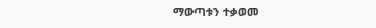ማውጣቱን ተቃወመ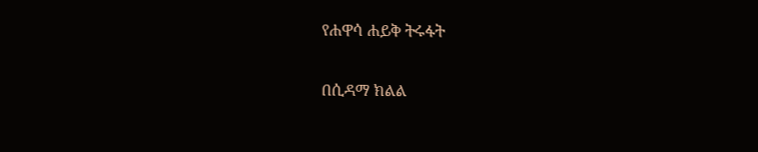የሐዋሳ ሐይቅ ትሩፋት

በሲዳማ ክልል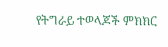የትግራይ ተወላጆች ምክክር